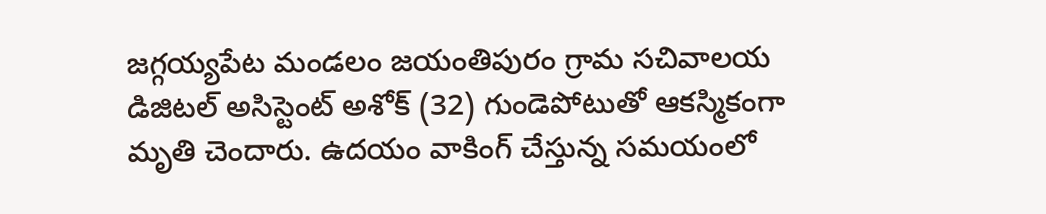జగ్గయ్యపేట మండలం జయంతిపురం గ్రామ సచివాలయ డిజిటల్ అసిస్టెంట్ అశోక్ (32) గుండెపోటుతో ఆకస్మికంగా మృతి చెందారు. ఉదయం వాకింగ్ చేస్తున్న సమయంలో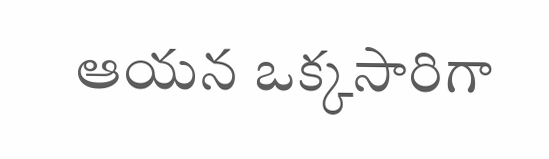ఆయన ఒక్కసారిగా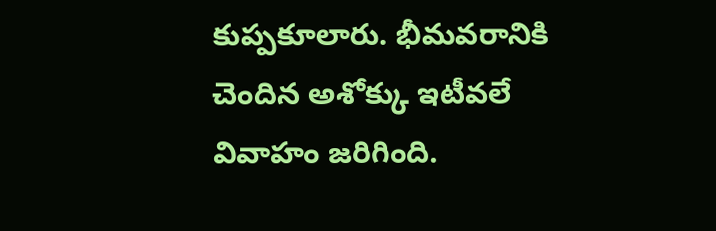కుప్పకూలారు. భీమవరానికి చెందిన అశోక్కు ఇటీవలే వివాహం జరిగింది.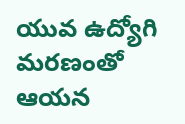యువ ఉద్యోగి మరణంతో ఆయన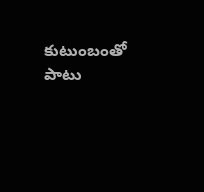కుటుంబంతో పాటు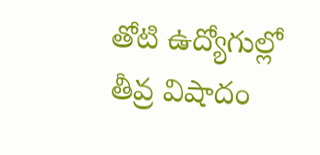తోటి ఉద్యోగుల్లో తీవ్ర విషాదం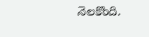నెలకొంది.